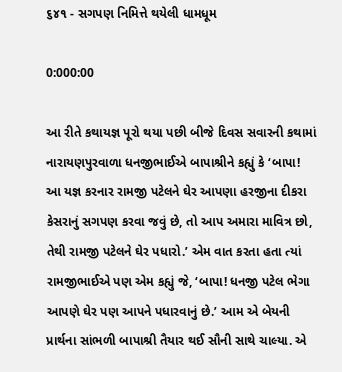૬૪૧ - સગપણ નિમિત્તે થયેલી ધામધૂમ

0:000:00

આ રીતે કથાયજ્ઞ પૂરો થયા પછી બીજે દિવસ સવારની કથામાં નારાયણપુરવાળા ધનજીભાઈએ બાપાશ્રીને કહ્યું કે ‘બાપા! આ યજ્ઞ કરનાર રામજી પટેલને ઘેર આપણા હરજીના દીકરા કેસરાનું સગપણ કરવા જવું છે, તો આપ અમારા માવિત્ર છો, તેથી રામજી પટેલને ઘેર પધારો.’ એમ વાત કરતા હતા ત્યાં રામજીભાઈએ પણ એમ કહ્યું જે, ‘બાપા! ધનજી પટેલ ભેગા આપણે ઘેર પણ આપને પધારવાનું છે.’ આમ એ બેયની પ્રાર્થના સાંભળી બાપાશ્રી તૈયાર થઈ સૌની સાથે ચાલ્યા. એ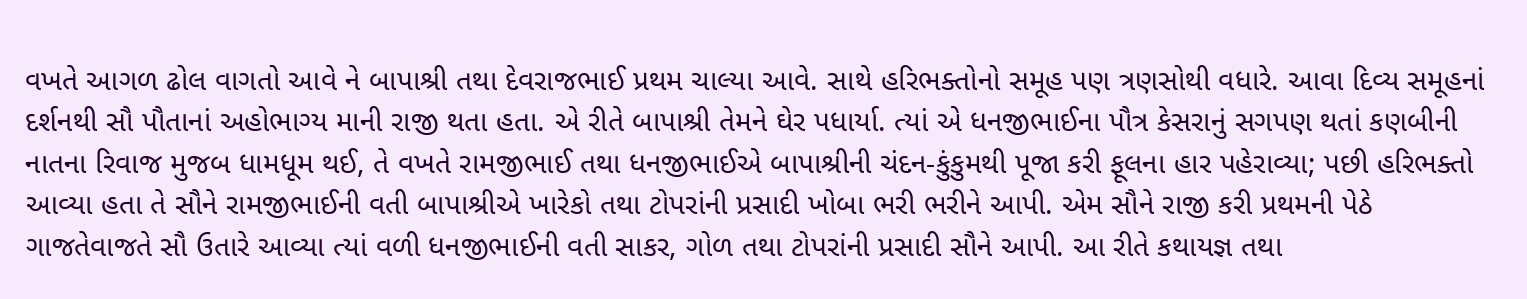વખતે આગળ ઢોલ વાગતો આવે ને બાપાશ્રી તથા દેવરાજભાઈ પ્રથમ ચાલ્યા આવે. સાથે હરિભક્તોનો સમૂહ પણ ત્રણસોથી વધારે. આવા દિવ્ય સમૂહનાં દર્શનથી સૌ પૌતાનાં અહોભાગ્ય માની રાજી થતા હતા. એ રીતે બાપાશ્રી તેમને ઘેર પધાર્યા. ત્યાં એ ધનજીભાઈના પૌત્ર કેસરાનું સગપણ થતાં કણબીની નાતના રિવાજ મુજબ ધામધૂમ થઈ, તે વખતે રામજીભાઈ તથા ધનજીભાઈએ બાપાશ્રીની ચંદન-કુંકુમથી પૂજા કરી ફૂલના હાર પહેરાવ્યા; પછી હરિભક્તો આવ્યા હતા તે સૌને રામજીભાઈની વતી બાપાશ્રીએ ખારેકો તથા ટોપરાંની પ્રસાદી ખોબા ભરી ભરીને આપી. એમ સૌને રાજી કરી પ્રથમની પેઠે ગાજતેવાજતે સૌ ઉતારે આવ્યા ત્યાં વળી ધનજીભાઈની વતી સાકર, ગોળ તથા ટોપરાંની પ્રસાદી સૌને આપી. આ રીતે કથાયજ્ઞ તથા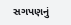સગપણનું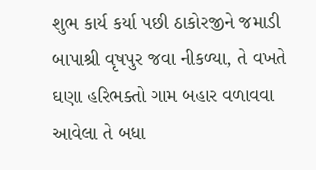શુભ કાર્ય કર્યા પછી ઠાકોરજીને જમાડી બાપાશ્રી વૃષપુર જવા નીકળ્યા, તે વખતે ઘણા હરિભક્તો ગામ બહાર વળાવવા આવેલા તે બધા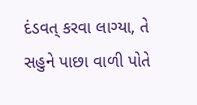દંડવત્ કરવા લાગ્યા, તે સહુને પાછા વાળી પોતે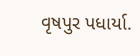વૃષપુર પધાર્યા.